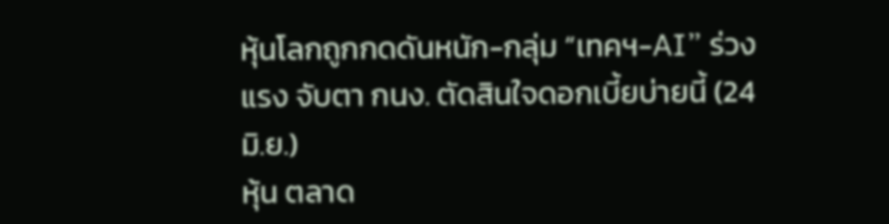หุ้นโลกถูกกดดันหนัก-กลุ่ม “เทคฯ-AI” ร่วงแรง จับตา กนง. ตัดสินใจดอกเบี้ยบ่ายนี้ (24 มิ.ย.)
หุ้น ตลาด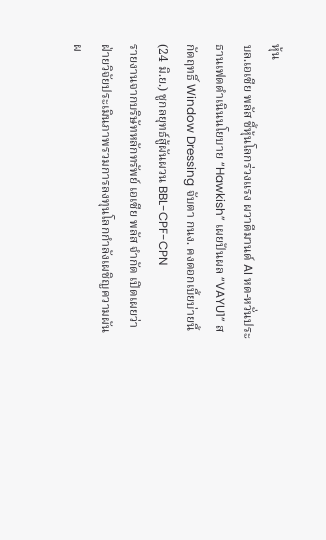หุ้น
บล.เอเซีย พลัส ชี้หุ้นโลกร่วงแรง ผวาดีมานด์ AI หด-หวั่นประธานเฟดดำเนินนโยบาย “Hawkish” เผยปันผล “VAYU1” สกัดฤทธิ์ Window Dressing จับตา กนง. คงดอกเบี้ยบ่ายนี้ (24 มิ.ย.) ชูกลยุทธ์สู้ผันผวน BBL-CPF-CPN
รายงานจากบริษัทหลักทรัพย์ เอเซีย พลัส จำกัด เปิดเผยว่า ฝ่ายวิจัยประเมินภาพรวมการลงทุนโลกกำลังเผชิญความผันผ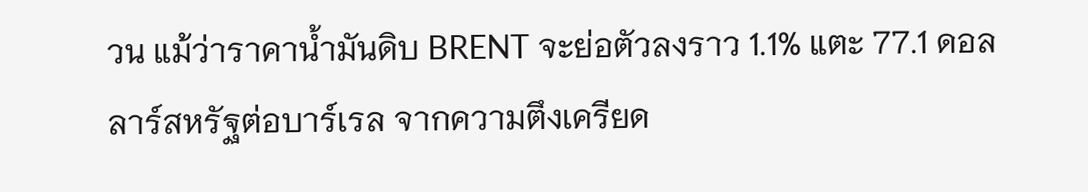วน แม้ว่าราคาน้ำมันดิบ BRENT จะย่อตัวลงราว 1.1% แตะ 77.1 ดอลลาร์สหรัฐต่อบาร์เรล จากความตึงเครียด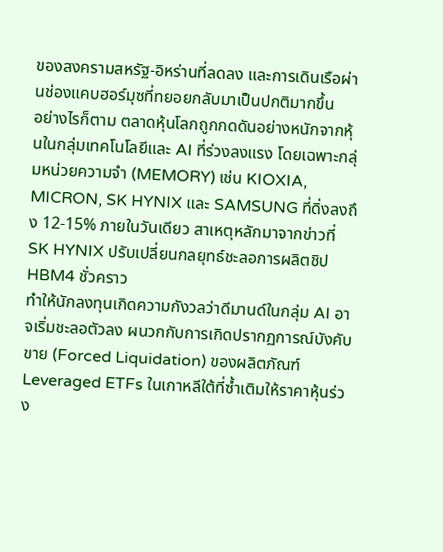ของสงครามสหรัฐ-อิหร่านที่ลดลง และการเดินเรือผ่านช่องแคบฮอร์มุซที่ทยอยกลับมาเป็นปกติมากขึ้น
อย่างไรก็ตาม ตลาดหุ้นโลกถูกกดดันอย่างหนักจากหุ้นในกลุ่มเทคโนโลยีและ AI ที่ร่วงลงแรง โดยเฉพาะกลุ่มหน่วยความจำ (MEMORY) เช่น KIOXIA, MICRON, SK HYNIX และ SAMSUNG ที่ดิ่งลงถึง 12-15% ภายในวันเดียว สาเหตุหลักมาจากข่าวที่ SK HYNIX ปรับเปลี่ยนกลยุทธ์ชะลอการผลิตชิป HBM4 ชั่วคราว
ทำให้นักลงทุนเกิดความกังวลว่าดีมานด์ในกลุ่ม AI อาจเริ่มชะลอตัวลง ผนวกกับการเกิดปรากฏการณ์บังคับขาย (Forced Liquidation) ของผลิตภัณฑ์ Leveraged ETFs ในเกาหลีใต้ที่ซ้ำเติมให้ราคาหุ้นร่วง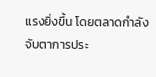แรงยิ่งขึ้น โดยตลาดกำลังจับตาการประ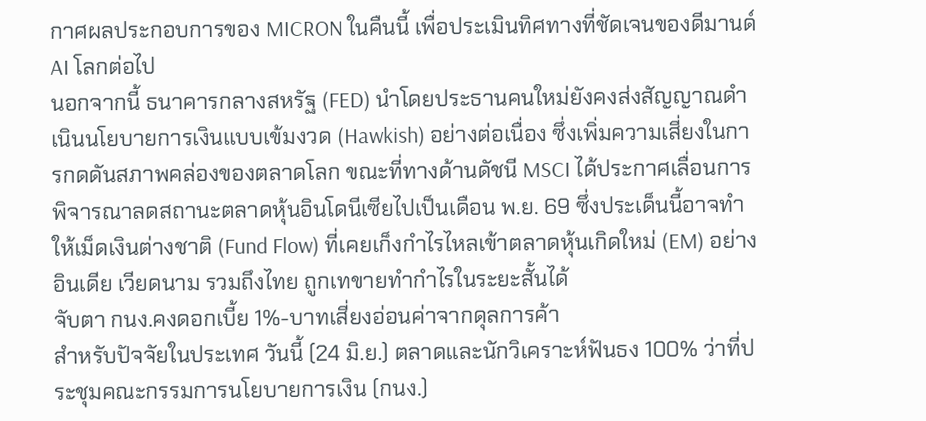กาศผลประกอบการของ MICRON ในคืนนี้ เพื่อประเมินทิศทางที่ชัดเจนของดีมานด์ AI โลกต่อไป
นอกจากนี้ ธนาคารกลางสหรัฐ (FED) นำโดยประธานคนใหม่ยังคงส่งสัญญาณดำเนินนโยบายการเงินแบบเข้มงวด (Hawkish) อย่างต่อเนื่อง ซึ่งเพิ่มความเสี่ยงในการกดดันสภาพคล่องของตลาดโลก ขณะที่ทางด้านดัชนี MSCI ได้ประกาศเลื่อนการพิจารณาลดสถานะตลาดหุ้นอินโดนีเซียไปเป็นเดือน พ.ย. 69 ซึ่งประเด็นนี้อาจทำให้เม็ดเงินต่างชาติ (Fund Flow) ที่เคยเก็งกำไรไหลเข้าตลาดหุ้นเกิดใหม่ (EM) อย่าง อินเดีย เวียดนาม รวมถึงไทย ถูกเทขายทำกำไรในระยะสั้นได้
จับตา กนง.คงดอกเบี้ย 1%-บาทเสี่ยงอ่อนค่าจากดุลการค้า
สำหรับปัจจัยในประเทศ วันนี้ (24 มิ.ย.) ตลาดและนักวิเคราะห์ฟันธง 100% ว่าที่ประชุมคณะกรรมการนโยบายการเงิน (กนง.)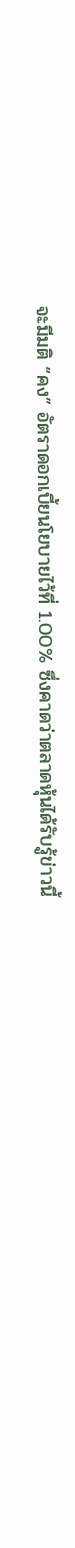จะมีมติ “คง” อัตราดอกเบี้ยนโยบายไว้ที่ 1.00% ซึ่งคาดว่าตลาดหุ้นได้รับรู้ข่าวนี้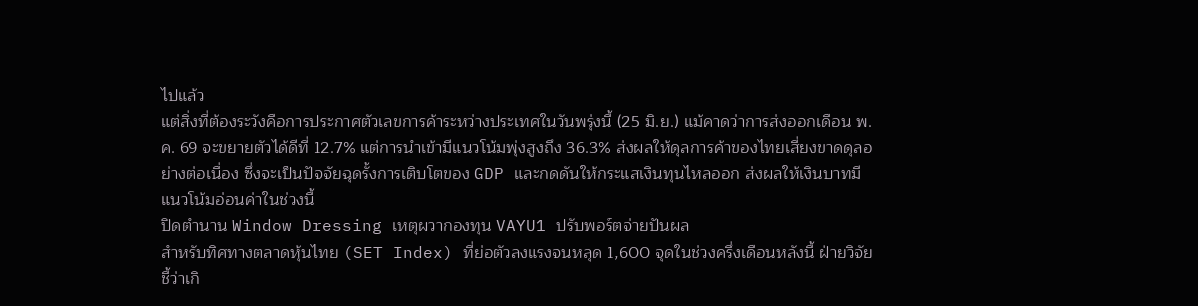ไปแล้ว
แต่สิ่งที่ต้องระวังคือการประกาศตัวเลขการค้าระหว่างประเทศในวันพรุ่งนี้ (25 มิ.ย.) แม้คาดว่าการส่งออกเดือน พ.ค. 69 จะขยายตัวได้ดีที่ 12.7% แต่การนำเข้ามีแนวโน้มพุ่งสูงถึง 36.3% ส่งผลให้ดุลการค้าของไทยเสี่ยงขาดดุลอย่างต่อเนื่อง ซึ่งจะเป็นปัจจัยฉุดรั้งการเติบโตของ GDP และกดดันให้กระแสเงินทุนไหลออก ส่งผลให้เงินบาทมีแนวโน้มอ่อนค่าในช่วงนี้
ปิดตำนาน Window Dressing เหตุผวากองทุน VAYU1 ปรับพอร์ตจ่ายปันผล
สำหรับทิศทางตลาดหุ้นไทย (SET Index) ที่ย่อตัวลงแรงจนหลุด 1,600 จุดในช่วงครึ่งเดือนหลังนี้ ฝ่ายวิจัยชี้ว่าเกิ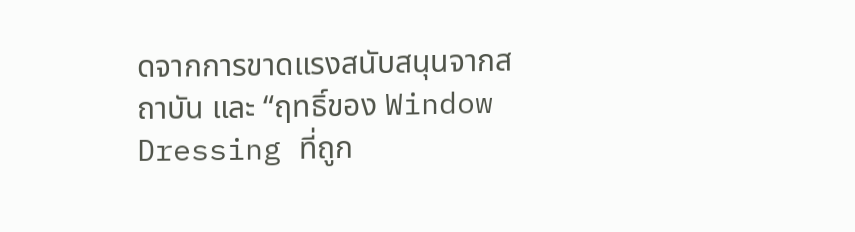ดจากการขาดแรงสนับสนุนจากสถาบัน และ “ฤทธิ์ของ Window Dressing ที่ถูก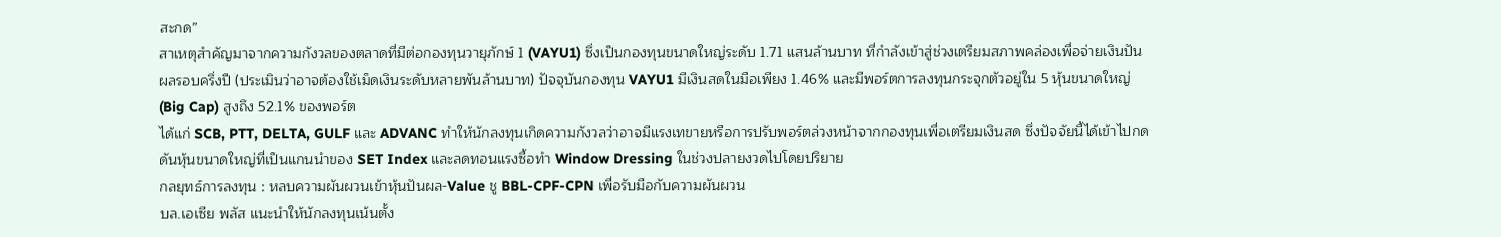สะกด”
สาเหตุสำคัญมาจากความกังวลของตลาดที่มีต่อกองทุนวายุภักษ์ 1 (VAYU1) ซึ่งเป็นกองทุนขนาดใหญ่ระดับ 1.71 แสนล้านบาท ที่กำลังเข้าสู่ช่วงเตรียมสภาพคล่องเพื่อจ่ายเงินปันผลรอบครึ่งปี (ประเมินว่าอาจต้องใช้เม็ดเงินระดับหลายพันล้านบาท) ปัจจุบันกองทุน VAYU1 มีเงินสดในมือเพียง 1.46% และมีพอร์ตการลงทุนกระจุกตัวอยู่ใน 5 หุ้นขนาดใหญ่ (Big Cap) สูงถึง 52.1% ของพอร์ต
ได้แก่ SCB, PTT, DELTA, GULF และ ADVANC ทำให้นักลงทุนเกิดความกังวลว่าอาจมีแรงเทขายหรือการปรับพอร์ตล่วงหน้าจากกองทุนเพื่อเตรียมเงินสด ซึ่งปัจจัยนี้ได้เข้าไปกดดันหุ้นขนาดใหญ่ที่เป็นแกนนำของ SET Index และลดทอนแรงซื้อทำ Window Dressing ในช่วงปลายงวดไปโดยปริยาย
กลยุทธ์การลงทุน : หลบความผันผวนเข้าหุ้นปันผล-Value ชู BBL-CPF-CPN เพื่อรับมือกับความผันผวน
บล.เอเซีย พลัส แนะนำให้นักลงทุนเน้นตั้ง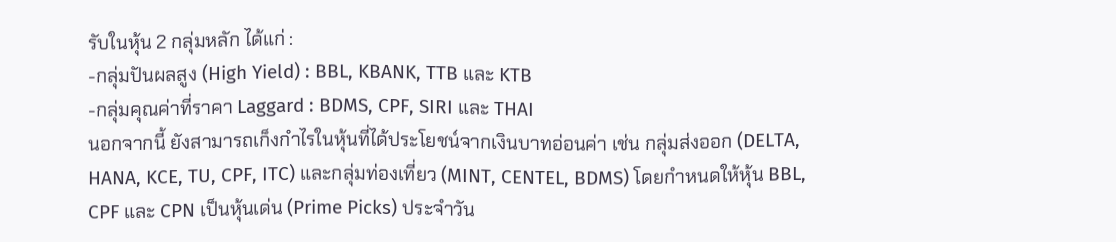รับในหุ้น 2 กลุ่มหลัก ได้แก่ :
-กลุ่มปันผลสูง (High Yield) : BBL, KBANK, TTB และ KTB
-กลุ่มคุณค่าที่ราคา Laggard : BDMS, CPF, SIRI และ THAI
นอกจากนี้ ยังสามารถเก็งกำไรในหุ้นที่ได้ประโยชน์จากเงินบาทอ่อนค่า เช่น กลุ่มส่งออก (DELTA, HANA, KCE, TU, CPF, ITC) และกลุ่มท่องเที่ยว (MINT, CENTEL, BDMS) โดยกำหนดให้หุ้น BBL, CPF และ CPN เป็นหุ้นเด่น (Prime Picks) ประจำวัน